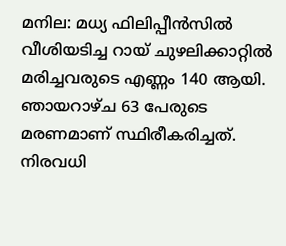മനില: മധ്യ ഫിലിപ്പീൻസിൽ വീശിയടിച്ച റായ് ചുഴലിക്കാറ്റിൽ മരിച്ചവരുടെ എണ്ണം 140 ആയി. ഞായറാഴ്ച 63 പേരുടെ മരണമാണ് സ്ഥിരീകരിച്ചത്. നിരവധി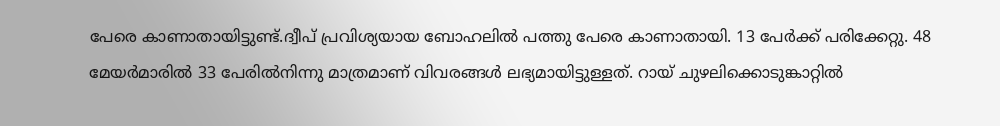പേരെ കാണാതായിട്ടുണ്ട്.ദ്വീപ് പ്രവിശ്യയായ ബോഹലിൽ പത്തു പേരെ കാണാതായി. 13 പേർക്ക് പരിക്കേറ്റു. 48 മേയർമാരിൽ 33 പേരിൽനിന്നു മാത്രമാണ് വിവരങ്ങൾ ലഭ്യമായിട്ടുള്ളത്. റായ് ചുഴലിക്കൊടുങ്കാറ്റിൽ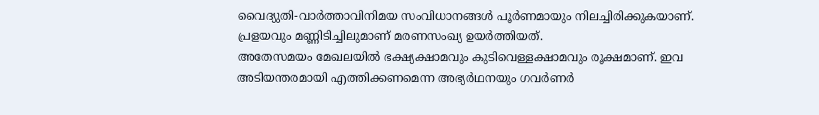വൈദ്യുതി-വാർത്താവിനിമയ സംവിധാനങ്ങൾ പൂർണമായും നിലച്ചിരിക്കുകയാണ്. പ്രളയവും മണ്ണിടിച്ചിലുമാണ് മരണസംഖ്യ ഉയർത്തിയത്.
അതേസമയം മേഖലയിൽ ഭക്ഷ്യക്ഷാമവും കുടിവെള്ളക്ഷാമവും രൂക്ഷമാണ്. ഇവ അടിയന്തരമായി എത്തിക്കണമെന്ന അഭ്യർഥനയും ഗവർണർ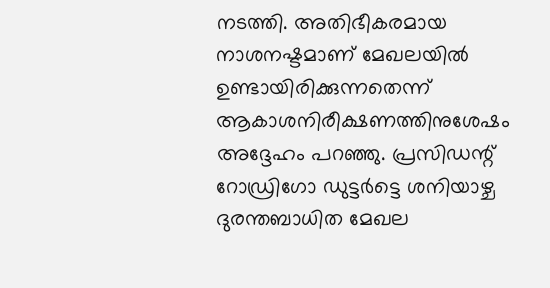നടത്തി. അതിഭീകരമായ നാശനഷ്ടമാണ് മേഖലയിൽ ഉണ്ടായിരിക്കുന്നതെന്ന് ആകാശനിരീക്ഷണത്തിനുശേഷം അദ്ദേഹം പറഞ്ഞു. പ്രസിഡന്റ് റോഡ്രിഗോ ഡുട്ടർട്ടെ ശനിയാഴ്ച ദുരന്തബാധിത മേഖല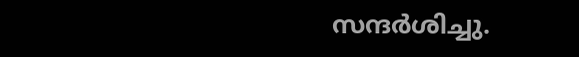സന്ദർശിച്ചു.